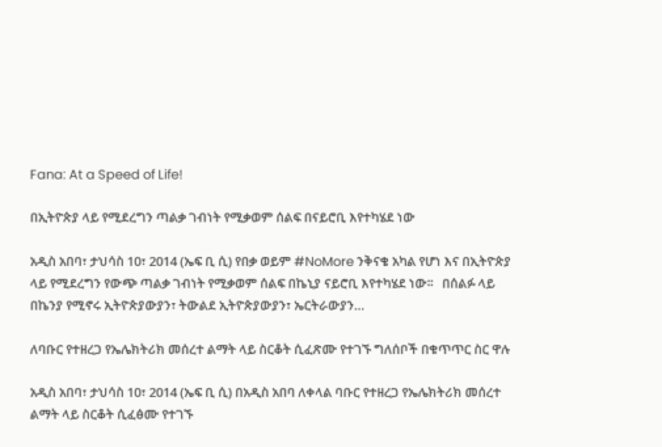Fana: At a Speed of Life!

በኢትዮጵያ ላይ የሚደረግን ጣልቃ ገብነት የሚቃወም ሰልፍ በናይሮቢ እየተካሄደ ነው

አዲስ አበባ፣ ታህሳስ 10፣ 2014 (ኤፍ ቢ ሲ) የበቃ ወይም #NoMore ንቅናቄ አካል የሆነ እና በኢትዮጵያ ላይ የሚደረግን የውጭ ጣልቃ ገብነት የሚቃወም ሰልፍ በኬኒያ ናይሮቢ እየተካሄደ ነው፡፡   በሰልፉ ላይ በኬንያ የሚኖሩ ኢትዮጵያውያን፣ ትውልደ ኢትዮጵያውያን፣ ኤርትራውያን…

ለባቡር የተዘረጋ የኤሌክትሪክ መሰረተ ልማት ላይ ስርቆት ሲፈጽሙ የተገኙ ግለሰቦች በቁጥጥር ስር ዋሉ

አዲስ አበባ፣ ታህሳስ 10፣ 2014 (ኤፍ ቢ ሲ) በአዲስ አበባ ለቀላል ባቡር የተዘረጋ የኤሌክትሪክ መሰረተ ልማት ላይ ስርቆት ሲፈፅሙ የተገኙ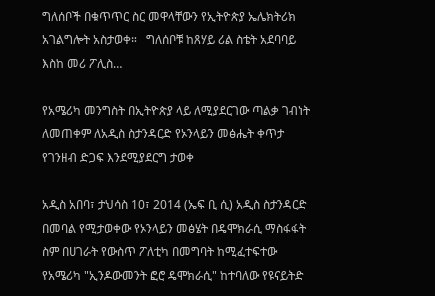ግለሰቦች በቁጥጥር ስር መዋላቸውን የኢትዮጵያ ኤሌክትሪክ አገልግሎት አስታወቀ።   ግለሰቦቹ ከጸሃይ ሪል ስቴት አደባባይ እስከ መሪ ፖሊስ…

የአሜሪካ መንግስት በኢትዮጵያ ላይ ለሚያደርገው ጣልቃ ገብነት ለመጠቀም ለአዲስ ስታንዳርድ የኦንላይን መፅሔት ቀጥታ የገንዘብ ድጋፍ እንደሚያደርግ ታወቀ

አዲስ አበባ፣ ታህሳስ 10፣ 2014 (ኤፍ ቢ ሲ) አዲስ ስታንዳርድ በመባል የሚታወቀው የኦንላይን መፅሄት በዴሞክራሲ ማስፋፋት ስም በሀገራት የውስጥ ፖለቲካ በመግባት ከሚፈተፍተው የአሜሪካ "ኢንዶውመንት ፎሮ ዴሞክራሲ" ከተባለው የዩናይትድ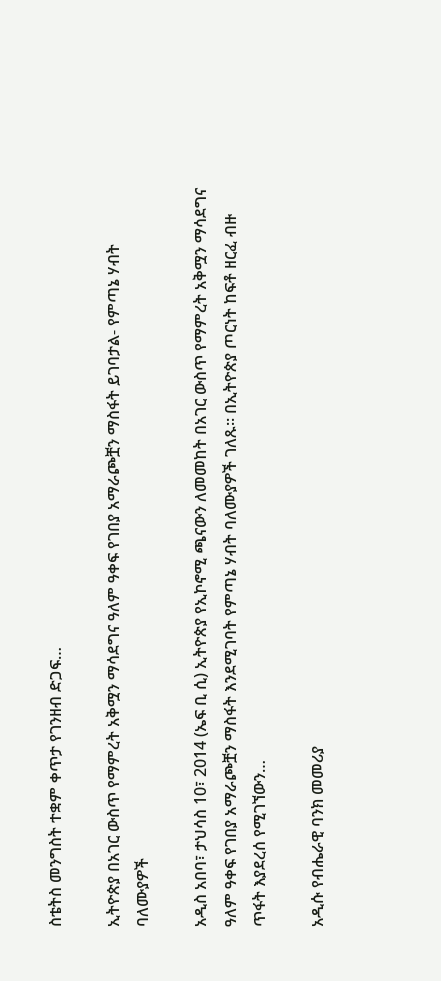ስቴትስ መንግስት ተቋም ቀጥታ የገንዘብ ድጋፍ…

ኢትዮጵያ በአገር ውስጥ የማምረት አቅሟን ማሳደግና ዓለም ዓቀፍ የገበያ አማራጮቿን ማስፋት ይገባታል- የምጣኔ ሃብት ባለሙያዎች

አዲስ አበባ፣ ታህሳስ 10፣ 2014 (ኤፍ ቢ ሲ) ኢትዮጵያ የኢኮኖሚ ጫናውን ለመመከት በአገር ውስጥ የማምረት አቅሟን ማሳደግና ዓለም ዓቀፍ የገበያ አማራጮቿን ማስፋት እንደሚገባት የምጣኔ ሃብት ባለሙያዎች ገለጹ። በኢትዮጵያ ጦርነት ከፍቶ ዘርፈ ብዙ ጥፋት እያደረሰ የሚገኘውን…

አዲሱ የብሔራዊ ባንክ መመሪያ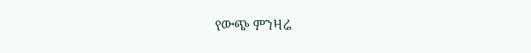የውጭ ምንዛሬ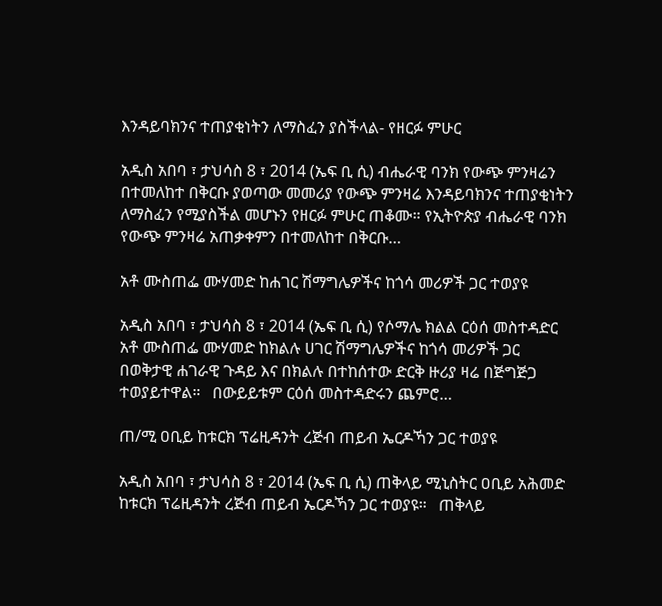እንዳይባክንና ተጠያቂነትን ለማስፈን ያስችላል- የዘርፉ ምሁር

አዲስ አበባ ፣ ታህሳስ 8 ፣ 2014 (ኤፍ ቢ ሲ) ብሔራዊ ባንክ የውጭ ምንዛሬን በተመለከተ በቅርቡ ያወጣው መመሪያ የውጭ ምንዛሬ እንዳይባክንና ተጠያቂነትን ለማስፈን የሚያስችል መሆኑን የዘርፉ ምሁር ጠቆሙ። የኢትዮጵያ ብሔራዊ ባንክ የውጭ ምንዛሬ አጠቃቀምን በተመለከተ በቅርቡ…

አቶ ሙስጠፌ ሙሃመድ ከሐገር ሽማግሌዎችና ከጎሳ መሪዎች ጋር ተወያዩ

አዲስ አበባ ፣ ታህሳስ 8 ፣ 2014 (ኤፍ ቢ ሲ) የሶማሌ ክልል ርዕሰ መስተዳድር አቶ ሙስጠፌ ሙሃመድ ከክልሉ ሀገር ሽማግሌዎችና ከጎሳ መሪዎች ጋር በወቅታዊ ሐገራዊ ጉዳይ እና በክልሉ በተከሰተው ድርቅ ዙሪያ ዛሬ በጅግጅጋ ተወያይተዋል።   በውይይቱም ርዕሰ መስተዳድሩን ጨምሮ…

ጠ/ሚ ዐቢይ ከቱርክ ፕሬዚዳንት ረጅብ ጠይብ ኤርዶኻን ጋር ተወያዩ

አዲስ አበባ ፣ ታህሳስ 8 ፣ 2014 (ኤፍ ቢ ሲ) ጠቅላይ ሚኒስትር ዐቢይ አሕመድ ከቱርክ ፕሬዚዳንት ረጅብ ጠይብ ኤርዶኻን ጋር ተወያዩ።   ጠቅላይ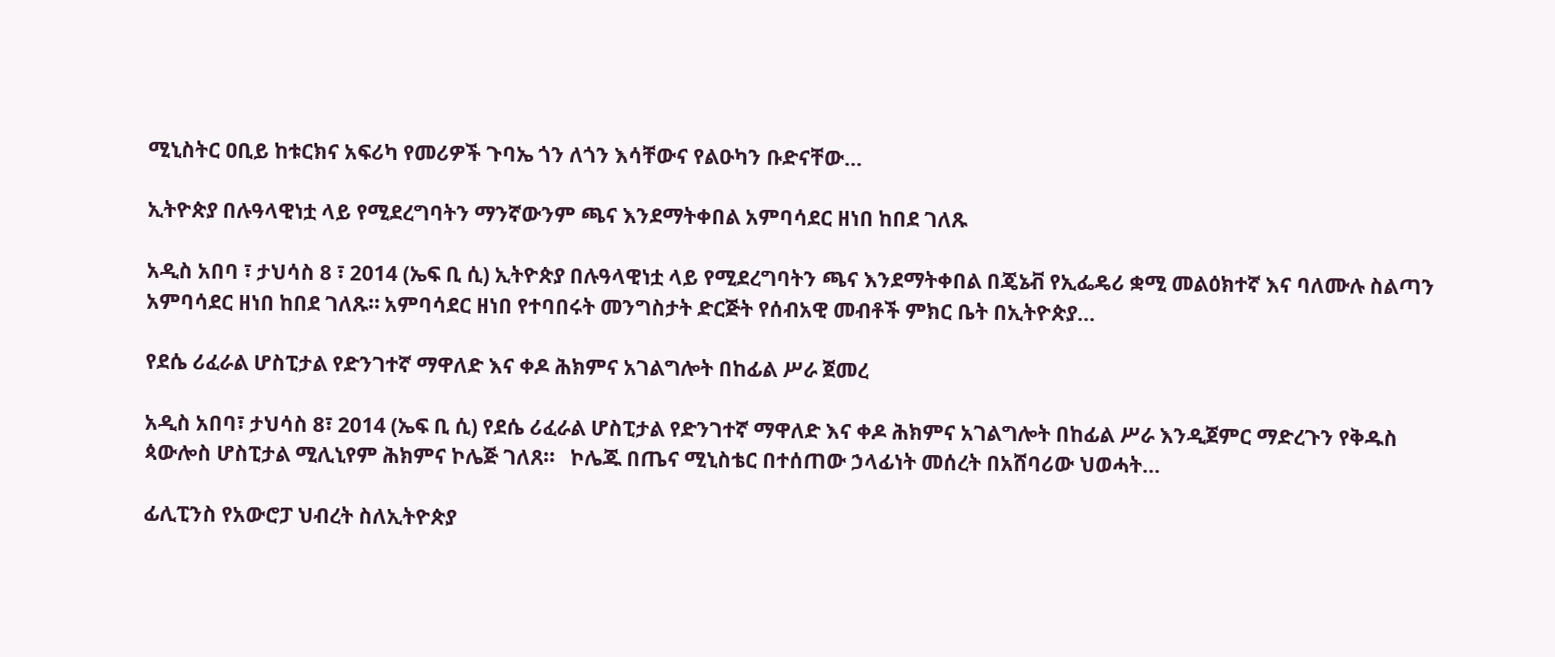ሚኒስትር ዐቢይ ከቱርክና አፍሪካ የመሪዎች ጉባኤ ጎን ለጎን እሳቸውና የልዑካን ቡድናቸው…

ኢትዮጵያ በሉዓላዊነቷ ላይ የሚደረግባትን ማንኛውንም ጫና እንደማትቀበል አምባሳደር ዘነበ ከበደ ገለጹ

አዲስ አበባ ፣ ታህሳስ 8 ፣ 2014 (ኤፍ ቢ ሲ) ኢትዮጵያ በሉዓላዊነቷ ላይ የሚደረግባትን ጫና እንደማትቀበል በጄኔቭ የኢፌዴሪ ቋሚ መልዕክተኛ እና ባለሙሉ ስልጣን አምባሳደር ዘነበ ከበደ ገለጹ። አምባሳደር ዘነበ የተባበሩት መንግስታት ድርጅት የሰብአዊ መብቶች ምክር ቤት በኢትዮጵያ…

የደሴ ሪፈራል ሆስፒታል የድንገተኛ ማዋለድ እና ቀዶ ሕክምና አገልግሎት በከፊል ሥራ ጀመረ

አዲስ አበባ፣ ታህሳስ 8፣ 2014 (ኤፍ ቢ ሲ) የደሴ ሪፈራል ሆስፒታል የድንገተኛ ማዋለድ እና ቀዶ ሕክምና አገልግሎት በከፊል ሥራ እንዲጀምር ማድረጉን የቅዱስ ጳውሎስ ሆስፒታል ሚሊኒየም ሕክምና ኮሌጅ ገለጸ፡፡   ኮሌጁ በጤና ሚኒስቴር በተሰጠው ኃላፊነት መሰረት በአሸባሪው ህወሓት…

ፊሊፒንስ የአውሮፓ ህብረት ስለኢትዮጵያ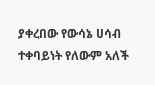ያቀረበው የውሳኔ ሀሳብ ተቀባይነት የለውም አለች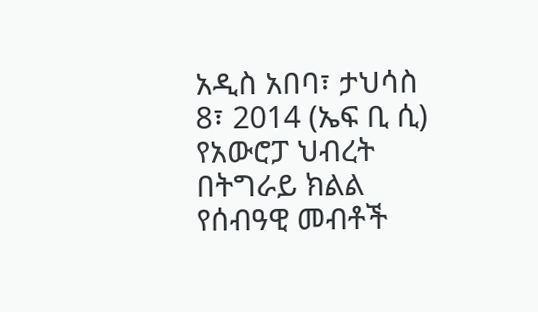አዲስ አበባ፣ ታህሳስ 8፣ 2014 (ኤፍ ቢ ሲ) የአውሮፓ ህብረት በትግራይ ክልል የሰብዓዊ መብቶች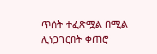ጥሰት ተፈጽሟል በሚል ሊነጋገርበት ቀጠሮ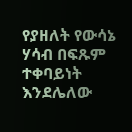የያዘለት የውሳኔ ሃሳብ በፍጹም ተቀባይነት እንደሌለው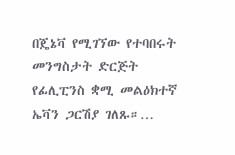በጄኔቫ የሚገኘው የተባበሩት መንግስታት ድርጅት የፊሊፒንስ ቋሚ መልዕክተኛ ኤቫን ጋርሽያ ገለጹ።…